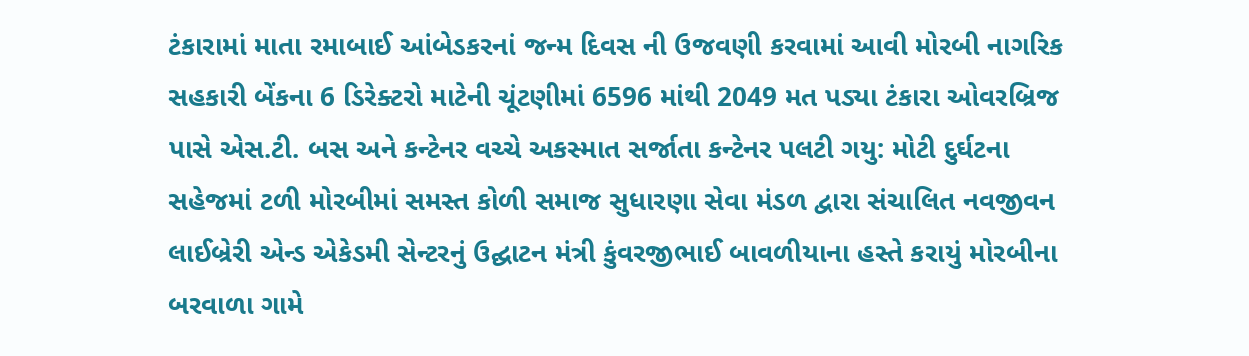ટંકારામાં માતા રમાબાઈ આંબેડકરનાં જન્મ દિવસ ની ઉજવણી કરવામાં આવી મોરબી નાગરિક સહકારી બેંકના 6 ડિરેક્ટરો માટેની ચૂંટણીમાં 6596 માંથી 2049 મત પડ્યા ટંકારા ઓવરબ્રિજ પાસે એસ.ટી. બસ અને કન્ટેનર વચ્ચે અકસ્માત સર્જાતા કન્ટેનર પલટી ગયુ: મોટી દુર્ઘટના સહેજમાં ટળી મોરબીમાં સમસ્ત કોળી સમાજ સુધારણા સેવા મંડળ દ્વારા સંચાલિત નવજીવન લાઈબ્રેરી એન્ડ એકેડમી સેન્ટરનું ઉદ્ઘાટન મંત્રી કુંવરજીભાઈ બાવળીયાના હસ્તે કરાયું મોરબીના બરવાળા ગામે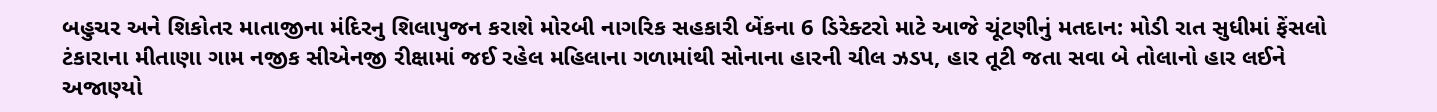બહુચર અને શિકોતર માતાજીના મંદિરનુ શિલાપુજન કરાશે મોરબી નાગરિક સહકારી બેંકના 6 ડિરેક્ટરો માટે આજે ચૂંટણીનું મતદાન: મોડી રાત સુધીમાં ફેંસલો ટંકારાના મીતાણા ગામ નજીક સીએનજી રીક્ષામાં જઈ રહેલ મહિલાના ગળામાંથી સોનાના હારની ચીલ ઝડપ, હાર તૂટી જતા સવા બે તોલાનો હાર લઈને અજાણ્યો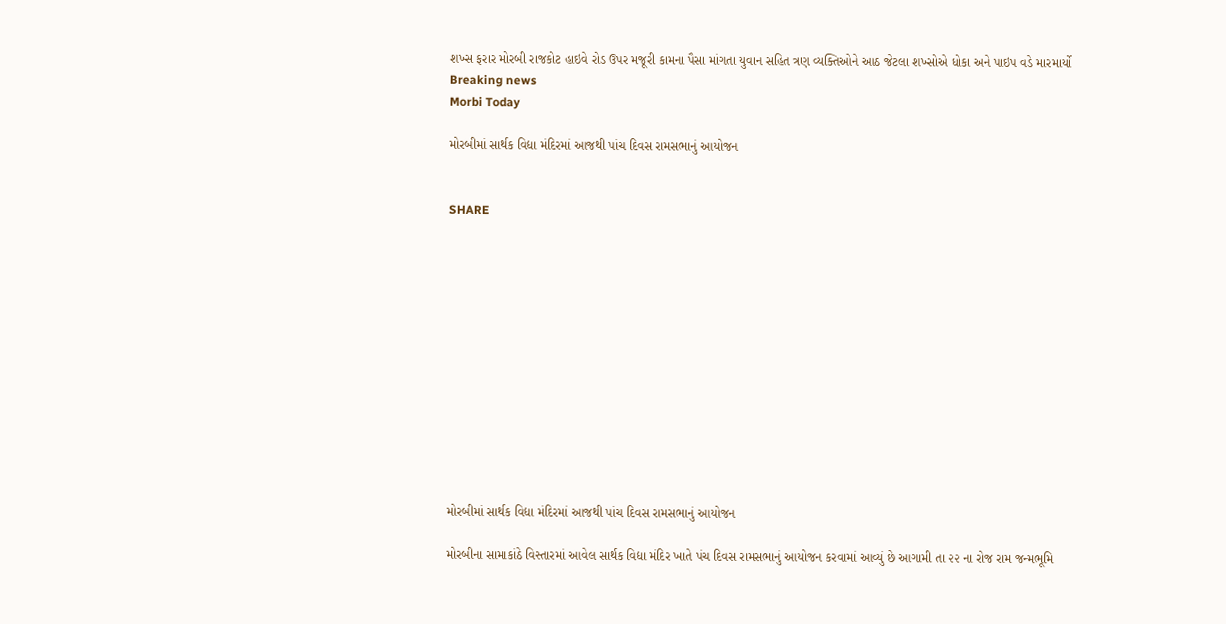શખ્સ ફરાર મોરબી રાજકોટ હાઇવે રોડ ઉપર મજૂરી કામના પૈસા માંગતા યુવાન સહિત ત્રણ વ્યક્તિઓને આઠ જેટલા શખ્સોએ ધોકા અને પાઇપ વડે મારમાર્યો
Breaking news
Morbi Today

મોરબીમાં સાર્થક વિદ્યા મંદિરમાં આજથી પાંચ દિવસ રામસભાનું આયોજન


SHARE













મોરબીમાં સાર્થક વિદ્યા મંદિરમાં આજથી પાંચ દિવસ રામસભાનું આયોજન

મોરબીના સામાકાંઠે વિસ્તારમાં આવેલ સાર્થક વિદ્યા મંદિર ખાતે પંચ દિવસ રામસભાનું આયોજન કરવામાં આવ્યું છે આગામી તા ૨૨ ના રોજ રામ જન્મભૂમિ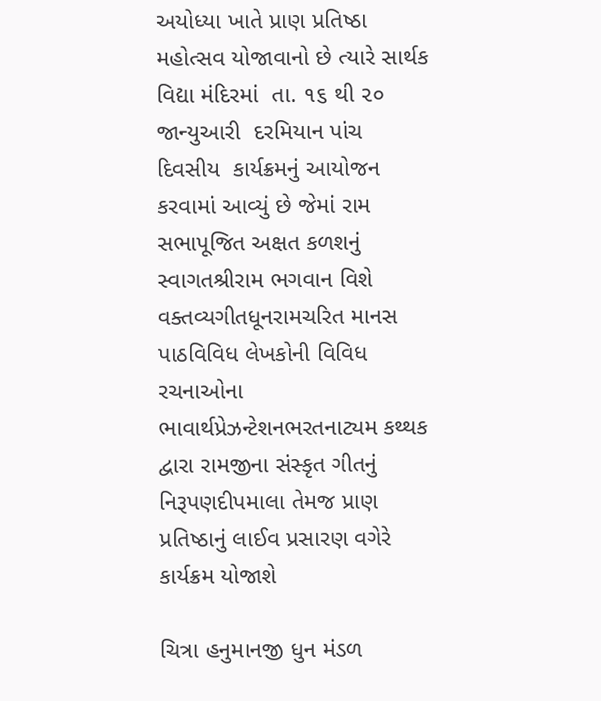અયોધ્યા ખાતે પ્રાણ પ્રતિષ્ઠા મહોત્સવ યોજાવાનો છે ત્યારે સાર્થક વિદ્યા મંદિરમાં  તા. ૧૬ થી ૨૦ જાન્યુઆરી  દરમિયાન પાંચ દિવસીય  કાર્યક્રમનું આયોજન કરવામાં આવ્યું છે જેમાં રામ સભાપૂજિત અક્ષત કળશનું સ્વાગતશ્રીરામ ભગવાન વિશે વક્તવ્યગીતધૂનરામચરિત માનસ પાઠવિવિધ લેખકોની વિવિધ રચનાઓના ભાવાર્થપ્રેઝન્ટેશનભરતનાટ્યમ કથ્થક દ્વારા રામજીના સંસ્કૃત ગીતનું નિરૂપણદીપમાલા તેમજ પ્રાણ પ્રતિષ્ઠાનું લાઈવ પ્રસારણ વગેરે કાર્યક્રમ યોજાશે

ચિત્રા હનુમાનજી ધુન મંડળ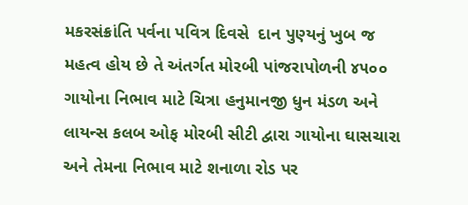મકરસંક્રાંતિ પર્વના પવિત્ર દિવસે  દાન પુણ્યનું ખુબ જ મહત્વ હોય છે તે અંતર્ગત મોરબી પાંજરાપોળની ૪૫૦૦ ગાયોના નિભાવ માટે ચિત્રા હનુમાનજી ધુન મંડળ અને લાયન્સ કલબ ઓફ મોરબી સીટી દ્વારા ગાયોના ઘાસચારા અને તેમના નિભાવ માટે શનાળા રોડ પર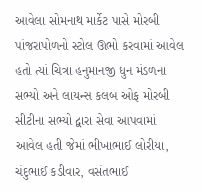આવેલા સોમનાથ માર્કેટ પાસે મોરબી પાંજરાપોળનો સ્ટોલ ઊભો કરવામાં આવેલ હતો ત્યાં ચિત્રા હનુમાનજી ધુન મંડળના સભ્યો અને લાયન્સ કલબ ઓફ મોરબી સીટીના સભ્યો દ્વારા સેવા આપવામાં આવેલ હતી જેમાં ભીખાભાઈ લોરીયા, ચંદુભાઈ કડીવાર, વસંતભાઈ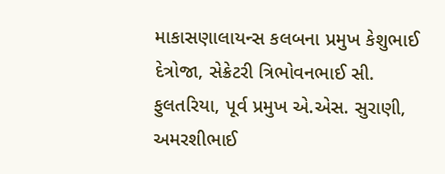માકાસણાલાયન્સ કલબના પ્રમુખ કેશુભાઈ દેત્રોજા, સેક્રેટરી ત્રિભોવનભાઈ સી. ફુલતરિયા, પૂર્વ પ્રમુખ એ.એસ. સુરાણી, અમરશીભાઈ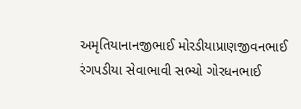અમૃતિયાનાનજીભાઈ મોરડીયાપ્રાણજીવનભાઈ રંગપડીયા સેવાભાવી સભ્યો ગોરધનભાઈ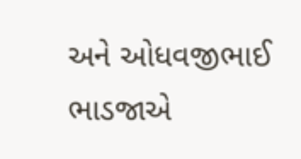અને ઓધવજીભાઈ ભાડજાએ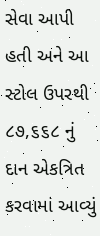સેવા આપી હતી અને આ સ્ટોલ ઉપરથી ૮૭,૬૬૮ નું દાન એકત્રિત કરવામાં આવ્યું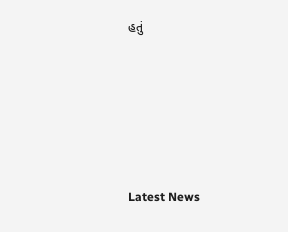હતું






Latest News